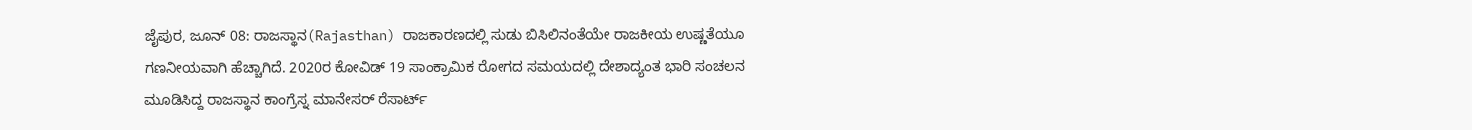ಜೈಪುರ, ಜೂನ್ 08: ರಾಜಸ್ಥಾನ(Rajasthan) ರಾಜಕಾರಣದಲ್ಲಿ ಸುಡು ಬಿಸಿಲಿನಂತೆಯೇ ರಾಜಕೀಯ ಉಷ್ಣತೆಯೂ ಗಣನೀಯವಾಗಿ ಹೆಚ್ಚಾಗಿದೆ. 2020ರ ಕೋವಿಡ್ 19 ಸಾಂಕ್ರಾಮಿಕ ರೋಗದ ಸಮಯದಲ್ಲಿ ದೇಶಾದ್ಯಂತ ಭಾರಿ ಸಂಚಲನ ಮೂಡಿಸಿದ್ದ ರಾಜಸ್ಥಾನ ಕಾಂಗ್ರೆಸ್ನ ಮಾನೇಸರ್ ರೆಸಾರ್ಟ್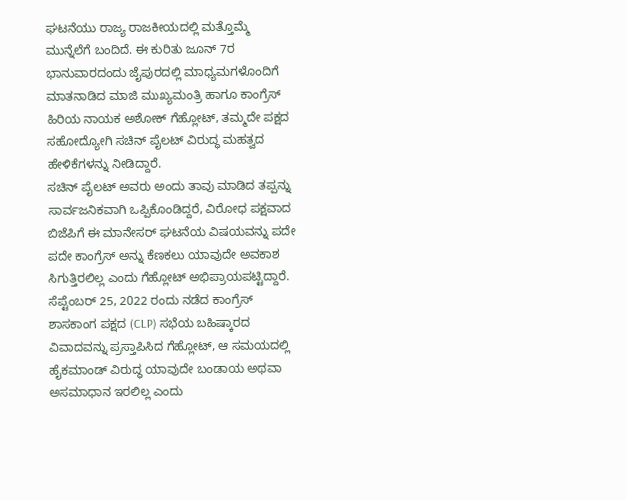ಘಟನೆಯು ರಾಜ್ಯ ರಾಜಕೀಯದಲ್ಲಿ ಮತ್ತೊಮ್ಮೆ ಮುನ್ನೆಲೆಗೆ ಬಂದಿದೆ. ಈ ಕುರಿತು ಜೂನ್ 7ರ ಭಾನುವಾರದಂದು ಜೈಪುರದಲ್ಲಿ ಮಾಧ್ಯಮಗಳೊಂದಿಗೆ ಮಾತನಾಡಿದ ಮಾಜಿ ಮುಖ್ಯಮಂತ್ರಿ ಹಾಗೂ ಕಾಂಗ್ರೆಸ್ ಹಿರಿಯ ನಾಯಕ ಅಶೋಕ್ ಗೆಹ್ಲೋಟ್, ತಮ್ಮದೇ ಪಕ್ಷದ ಸಹೋದ್ಯೋಗಿ ಸಚಿನ್ ಪೈಲಟ್ ವಿರುದ್ಧ ಮಹತ್ವದ ಹೇಳಿಕೆಗಳನ್ನು ನೀಡಿದ್ದಾರೆ.
ಸಚಿನ್ ಪೈಲಟ್ ಅವರು ಅಂದು ತಾವು ಮಾಡಿದ ತಪ್ಪನ್ನು ಸಾರ್ವಜನಿಕವಾಗಿ ಒಪ್ಪಿಕೊಂಡಿದ್ದರೆ, ವಿರೋಧ ಪಕ್ಷವಾದ ಬಿಜೆಪಿಗೆ ಈ ಮಾನೇಸರ್ ಘಟನೆಯ ವಿಷಯವನ್ನು ಪದೇ ಪದೇ ಕಾಂಗ್ರೆಸ್ ಅನ್ನು ಕೆಣಕಲು ಯಾವುದೇ ಅವಕಾಶ ಸಿಗುತ್ತಿರಲಿಲ್ಲ ಎಂದು ಗೆಹ್ಲೋಟ್ ಅಭಿಪ್ರಾಯಪಟ್ಟಿದ್ದಾರೆ.
ಸೆಪ್ಟೆಂಬರ್ 25, 2022 ರಂದು ನಡೆದ ಕಾಂಗ್ರೆಸ್ ಶಾಸಕಾಂಗ ಪಕ್ಷದ (CLP) ಸಭೆಯ ಬಹಿಷ್ಕಾರದ ವಿವಾದವನ್ನು ಪ್ರಸ್ತಾಪಿಸಿದ ಗೆಹ್ಲೋಟ್, ಆ ಸಮಯದಲ್ಲಿ ಹೈಕಮಾಂಡ್ ವಿರುದ್ಧ ಯಾವುದೇ ಬಂಡಾಯ ಅಥವಾ ಅಸಮಾಧಾನ ಇರಲಿಲ್ಲ ಎಂದು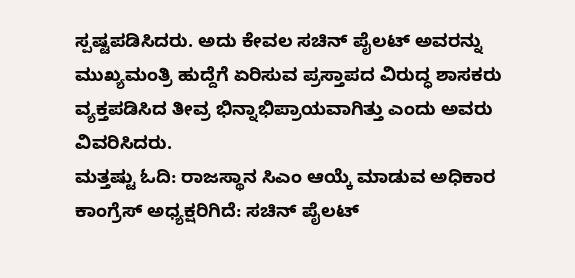ಸ್ಪಷ್ಟಪಡಿಸಿದರು. ಅದು ಕೇವಲ ಸಚಿನ್ ಪೈಲಟ್ ಅವರನ್ನು ಮುಖ್ಯಮಂತ್ರಿ ಹುದ್ದೆಗೆ ಏರಿಸುವ ಪ್ರಸ್ತಾಪದ ವಿರುದ್ಧ ಶಾಸಕರು ವ್ಯಕ್ತಪಡಿಸಿದ ತೀವ್ರ ಭಿನ್ನಾಭಿಪ್ರಾಯವಾಗಿತ್ತು ಎಂದು ಅವರು ವಿವರಿಸಿದರು.
ಮತ್ತಷ್ಟು ಓದಿ: ರಾಜಸ್ಥಾನ ಸಿಎಂ ಆಯ್ಕೆ ಮಾಡುವ ಅಧಿಕಾರ ಕಾಂಗ್ರೆಸ್ ಅಧ್ಯಕ್ಷರಿಗಿದೆ: ಸಚಿನ್ ಪೈಲಟ್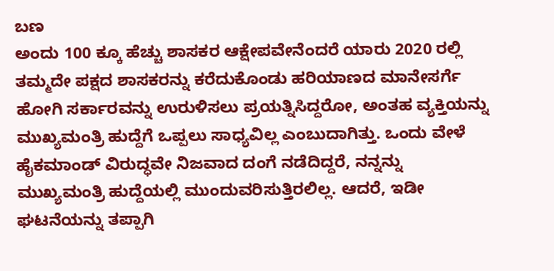ಬಣ
ಅಂದು 100 ಕ್ಕೂ ಹೆಚ್ಚು ಶಾಸಕರ ಆಕ್ಷೇಪವೇನೆಂದರೆ ಯಾರು 2020 ರಲ್ಲಿ ತಮ್ಮದೇ ಪಕ್ಷದ ಶಾಸಕರನ್ನು ಕರೆದುಕೊಂಡು ಹರಿಯಾಣದ ಮಾನೇಸರ್ಗೆ ಹೋಗಿ ಸರ್ಕಾರವನ್ನು ಉರುಳಿಸಲು ಪ್ರಯತ್ನಿಸಿದ್ದರೋ, ಅಂತಹ ವ್ಯಕ್ತಿಯನ್ನು ಮುಖ್ಯಮಂತ್ರಿ ಹುದ್ದೆಗೆ ಒಪ್ಪಲು ಸಾಧ್ಯವಿಲ್ಲ ಎಂಬುದಾಗಿತ್ತು. ಒಂದು ವೇಳೆ ಹೈಕಮಾಂಡ್ ವಿರುದ್ಧವೇ ನಿಜವಾದ ದಂಗೆ ನಡೆದಿದ್ದರೆ, ನನ್ನನ್ನು ಮುಖ್ಯಮಂತ್ರಿ ಹುದ್ದೆಯಲ್ಲಿ ಮುಂದುವರಿಸುತ್ತಿರಲಿಲ್ಲ. ಆದರೆ, ಇಡೀ ಘಟನೆಯನ್ನು ತಪ್ಪಾಗಿ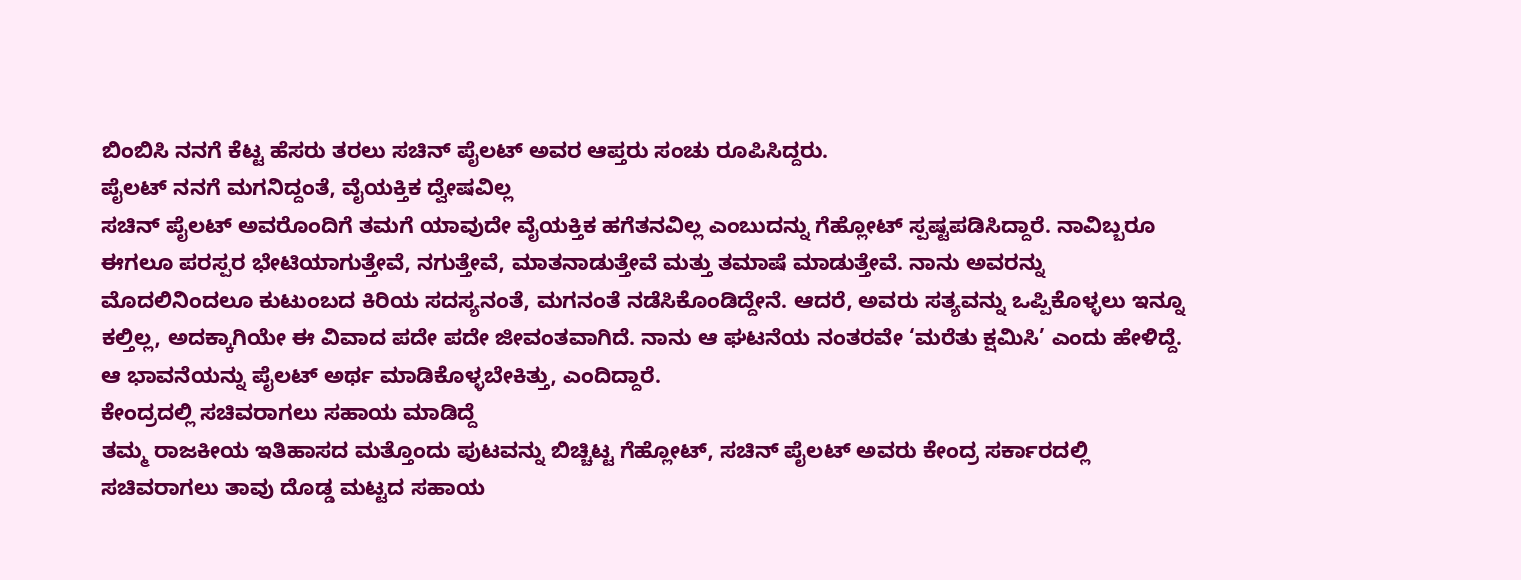ಬಿಂಬಿಸಿ ನನಗೆ ಕೆಟ್ಟ ಹೆಸರು ತರಲು ಸಚಿನ್ ಪೈಲಟ್ ಅವರ ಆಪ್ತರು ಸಂಚು ರೂಪಿಸಿದ್ದರು.
ಪೈಲಟ್ ನನಗೆ ಮಗನಿದ್ದಂತೆ, ವೈಯಕ್ತಿಕ ದ್ವೇಷವಿಲ್ಲ
ಸಚಿನ್ ಪೈಲಟ್ ಅವರೊಂದಿಗೆ ತಮಗೆ ಯಾವುದೇ ವೈಯಕ್ತಿಕ ಹಗೆತನವಿಲ್ಲ ಎಂಬುದನ್ನು ಗೆಹ್ಲೋಟ್ ಸ್ಪಷ್ಟಪಡಿಸಿದ್ದಾರೆ. ನಾವಿಬ್ಬರೂ ಈಗಲೂ ಪರಸ್ಪರ ಭೇಟಿಯಾಗುತ್ತೇವೆ, ನಗುತ್ತೇವೆ, ಮಾತನಾಡುತ್ತೇವೆ ಮತ್ತು ತಮಾಷೆ ಮಾಡುತ್ತೇವೆ. ನಾನು ಅವರನ್ನು ಮೊದಲಿನಿಂದಲೂ ಕುಟುಂಬದ ಕಿರಿಯ ಸದಸ್ಯನಂತೆ, ಮಗನಂತೆ ನಡೆಸಿಕೊಂಡಿದ್ದೇನೆ. ಆದರೆ, ಅವರು ಸತ್ಯವನ್ನು ಒಪ್ಪಿಕೊಳ್ಳಲು ಇನ್ನೂ ಕಲ್ತಿಲ್ಲ, ಅದಕ್ಕಾಗಿಯೇ ಈ ವಿವಾದ ಪದೇ ಪದೇ ಜೀವಂತವಾಗಿದೆ. ನಾನು ಆ ಘಟನೆಯ ನಂತರವೇ ‘ಮರೆತು ಕ್ಷಮಿಸಿ’ ಎಂದು ಹೇಳಿದ್ದೆ. ಆ ಭಾವನೆಯನ್ನು ಪೈಲಟ್ ಅರ್ಥ ಮಾಡಿಕೊಳ್ಳಬೇಕಿತ್ತು, ಎಂದಿದ್ದಾರೆ.
ಕೇಂದ್ರದಲ್ಲಿ ಸಚಿವರಾಗಲು ಸಹಾಯ ಮಾಡಿದ್ದೆ
ತಮ್ಮ ರಾಜಕೀಯ ಇತಿಹಾಸದ ಮತ್ತೊಂದು ಪುಟವನ್ನು ಬಿಚ್ಚಿಟ್ಟ ಗೆಹ್ಲೋಟ್, ಸಚಿನ್ ಪೈಲಟ್ ಅವರು ಕೇಂದ್ರ ಸರ್ಕಾರದಲ್ಲಿ ಸಚಿವರಾಗಲು ತಾವು ದೊಡ್ಡ ಮಟ್ಟದ ಸಹಾಯ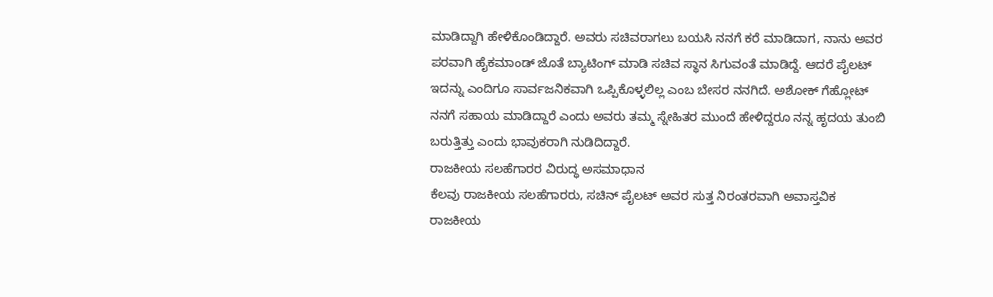ಮಾಡಿದ್ದಾಗಿ ಹೇಳಿಕೊಂಡಿದ್ದಾರೆ. ಅವರು ಸಚಿವರಾಗಲು ಬಯಸಿ ನನಗೆ ಕರೆ ಮಾಡಿದಾಗ, ನಾನು ಅವರ ಪರವಾಗಿ ಹೈಕಮಾಂಡ್ ಜೊತೆ ಬ್ಯಾಟಿಂಗ್ ಮಾಡಿ ಸಚಿವ ಸ್ಥಾನ ಸಿಗುವಂತೆ ಮಾಡಿದ್ದೆ. ಆದರೆ ಪೈಲಟ್ ಇದನ್ನು ಎಂದಿಗೂ ಸಾರ್ವಜನಿಕವಾಗಿ ಒಪ್ಪಿಕೊಳ್ಳಲಿಲ್ಲ ಎಂಬ ಬೇಸರ ನನಗಿದೆ. ಅಶೋಕ್ ಗೆಹ್ಲೋಟ್ ನನಗೆ ಸಹಾಯ ಮಾಡಿದ್ದಾರೆ ಎಂದು ಅವರು ತಮ್ಮ ಸ್ನೇಹಿತರ ಮುಂದೆ ಹೇಳಿದ್ದರೂ ನನ್ನ ಹೃದಯ ತುಂಬಿ ಬರುತ್ತಿತ್ತು ಎಂದು ಭಾವುಕರಾಗಿ ನುಡಿದಿದ್ದಾರೆ.
ರಾಜಕೀಯ ಸಲಹೆಗಾರರ ವಿರುದ್ಧ ಅಸಮಾಧಾನ
ಕೆಲವು ರಾಜಕೀಯ ಸಲಹೆಗಾರರು, ಸಚಿನ್ ಪೈಲಟ್ ಅವರ ಸುತ್ತ ನಿರಂತರವಾಗಿ ಅವಾಸ್ತವಿಕ ರಾಜಕೀಯ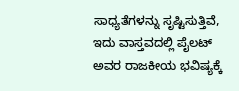ಸಾಧ್ಯತೆಗಳನ್ನು ಸೃಷ್ಟಿಸುತ್ತಿವೆ, ಇದು ವಾಸ್ತವದಲ್ಲಿ ಪೈಲಟ್ ಅವರ ರಾಜಕೀಯ ಭವಿಷ್ಯಕ್ಕೆ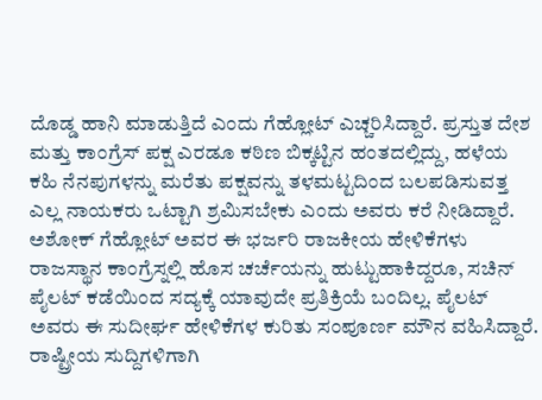ದೊಡ್ಡ ಹಾನಿ ಮಾಡುತ್ತಿದೆ ಎಂದು ಗೆಹ್ಲೋಟ್ ಎಚ್ಚರಿಸಿದ್ದಾರೆ. ಪ್ರಸ್ತುತ ದೇಶ ಮತ್ತು ಕಾಂಗ್ರೆಸ್ ಪಕ್ಷ ಎರಡೂ ಕಠಿಣ ಬಿಕ್ಕಟ್ಟಿನ ಹಂತದಲ್ಲಿದ್ದು, ಹಳೆಯ ಕಹಿ ನೆನಪುಗಳನ್ನು ಮರೆತು ಪಕ್ಷವನ್ನು ತಳಮಟ್ಟದಿಂದ ಬಲಪಡಿಸುವತ್ತ ಎಲ್ಲ ನಾಯಕರು ಒಟ್ಟಾಗಿ ಶ್ರಮಿಸಬೇಕು ಎಂದು ಅವರು ಕರೆ ನೀಡಿದ್ದಾರೆ.
ಅಶೋಕ್ ಗೆಹ್ಲೋಟ್ ಅವರ ಈ ಭರ್ಜರಿ ರಾಜಕೀಯ ಹೇಳಿಕೆಗಳು ರಾಜಸ್ಥಾನ ಕಾಂಗ್ರೆಸ್ನಲ್ಲಿ ಹೊಸ ಚರ್ಚೆಯನ್ನು ಹುಟ್ಟುಹಾಕಿದ್ದರೂ, ಸಚಿನ್ ಪೈಲಟ್ ಕಡೆಯಿಂದ ಸದ್ಯಕ್ಕೆ ಯಾವುದೇ ಪ್ರತಿಕ್ರಿಯೆ ಬಂದಿಲ್ಲ. ಪೈಲಟ್ ಅವರು ಈ ಸುದೀರ್ಘ ಹೇಳಿಕೆಗಳ ಕುರಿತು ಸಂಪೂರ್ಣ ಮೌನ ವಹಿಸಿದ್ದಾರೆ.
ರಾಷ್ಟ್ರೀಯ ಸುದ್ದಿಗಳಿಗಾಗಿ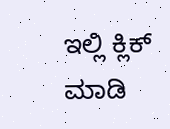ಇಲ್ಲಿ ಕ್ಲಿಕ್ ಮಾಡಿ